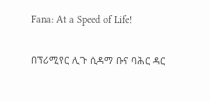Fana: At a Speed of Life!

በፕሪሚየር ሊጉ ሲዳማ ቡና ባሕር ዳር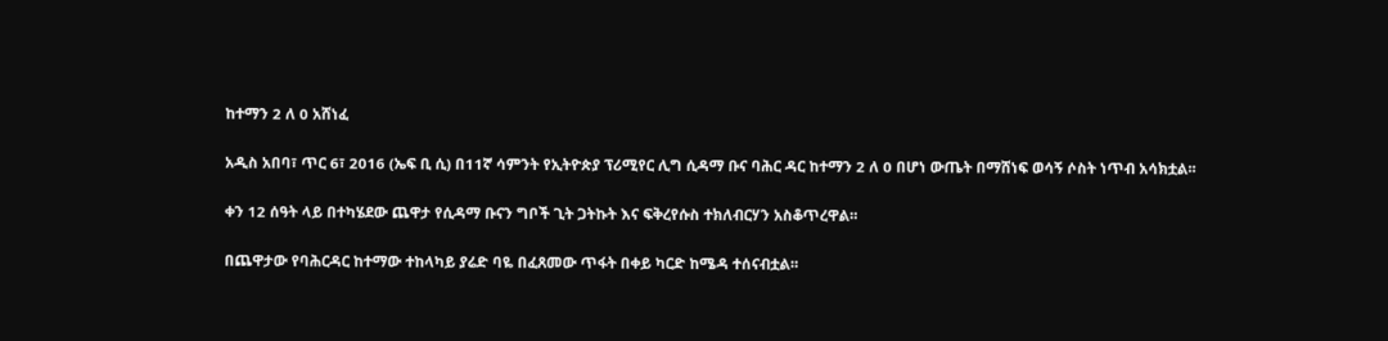ከተማን 2 ለ 0 አሸነፈ

አዲስ አበባ፣ ጥር 6፣ 2016 (ኤፍ ቢ ሲ) በ11ኛ ሳምንት የኢትዮጵያ ፕሪሚየር ሊግ ሲዳማ ቡና ባሕር ዳር ከተማን 2 ለ 0 በሆነ ውጤት በማሸነፍ ወሳኝ ሶስት ነጥብ አሳክቷል፡፡

ቀን 12 ሰዓት ላይ በተካሄደው ጨዋታ የሲዳማ ቡናን ግቦች ጊት ጋትኩት እና ፍቅረየሱስ ተክለብርሃን አስቆጥረዋል፡፡

በጨዋታው የባሕርዳር ከተማው ተከላካይ ያሬድ ባዬ በፈጸመው ጥፋት በቀይ ካርድ ከሜዳ ተሰናብቷል፡፡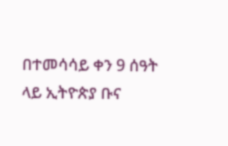በተመሳሳይ ቀን 9 ሰዓት ላይ ኢትዮጵያ ቡና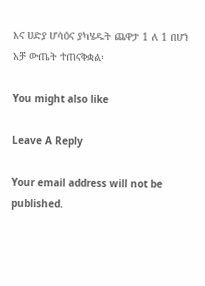እና ሀድያ ሆሳዕና ያካሄዱት ጨዋታ 1 ለ 1 በሆነ አቻ ውጤት ተጠናቅቋል፡

You might also like

Leave A Reply

Your email address will not be published.